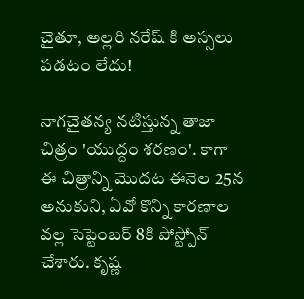చైతూ, అల్లరి నరేష్ కి అస్సలు పడటం లేదు!

నాగచైతన్య నటిస్తున్న తాజా చిత్రం 'యుద్దం శరణం'. కాగా ఈ చిత్రాన్ని మొదట ఈనెల 25న అనుకుని, ఏవో కొన్ని కారణాల వల్ల సెప్టెంబర్ 8కి పోస్ట్పోన్ చేశారు. కృష్ణ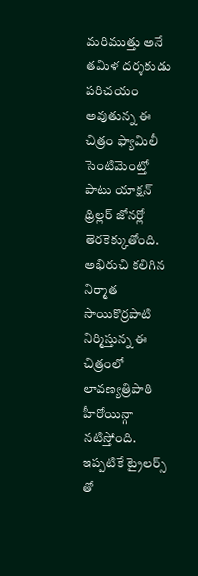మరిముత్తు అనే తమిళ దర్శకుడు పరిచయం అవుతున్న ఈ చిత్రం ఫ్యామిలీ సెంటిమెంట్తో పాటు యాక్షన్ థ్రిల్లర్ జోనర్లో తెరకెక్కుతోంది. అభిరుచి కలిగిన నిర్మాత సాయికొర్రపాటి నిర్మిస్తున్న ఈ చిత్రంలో లావణ్యత్రిపాఠి హీరోయిన్గా నటిస్తోంది. ఇప్పటికే ట్రైలర్స్ తో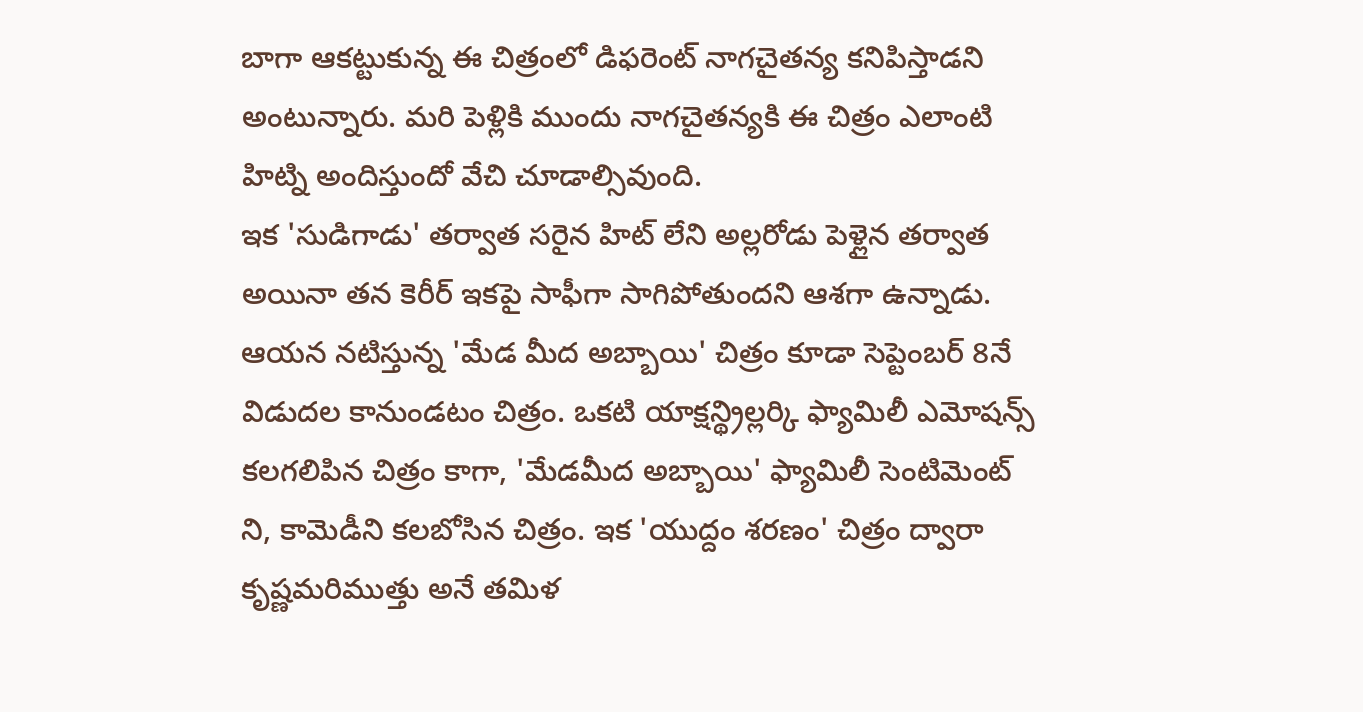బాగా ఆకట్టుకున్న ఈ చిత్రంలో డిఫరెంట్ నాగచైతన్య కనిపిస్తాడని అంటున్నారు. మరి పెళ్లికి ముందు నాగచైతన్యకి ఈ చిత్రం ఎలాంటి హిట్ని అందిస్తుందో వేచి చూడాల్సివుంది.
ఇక 'సుడిగాడు' తర్వాత సరైన హిట్ లేని అల్లరోడు పెళ్లైన తర్వాత అయినా తన కెరీర్ ఇకపై సాఫీగా సాగిపోతుందని ఆశగా ఉన్నాడు. ఆయన నటిస్తున్న 'మేడ మీద అబ్బాయి' చిత్రం కూడా సెప్టెంబర్ 8నే విడుదల కానుండటం చిత్రం. ఒకటి యాక్షన్థ్రిల్లర్కి ఫ్యామిలీ ఎమోషన్స్ కలగలిపిన చిత్రం కాగా, 'మేడమీద అబ్బాయి' ఫ్యామిలీ సెంటిమెంట్ ని, కామెడీని కలబోసిన చిత్రం. ఇక 'యుద్దం శరణం' చిత్రం ద్వారా కృష్ణమరిముత్తు అనే తమిళ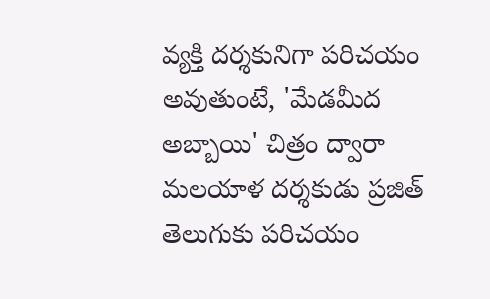వ్యక్తి దర్శకునిగా పరిచయం అవుతుంటే, 'మేడమీద అబ్బాయి' చిత్రం ద్వారా మలయాళ దర్శకుడు ప్రజిత్ తెలుగుకు పరిచయం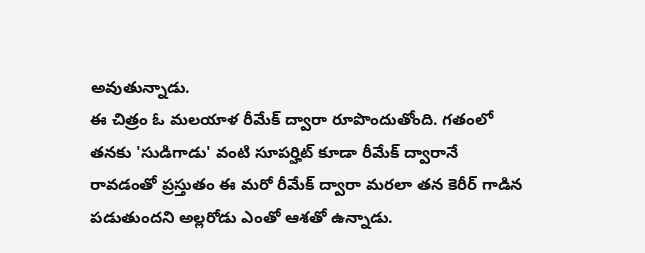అవుతున్నాడు.
ఈ చిత్రం ఓ మలయాళ రీమేక్ ద్వారా రూపొందుతోంది. గతంలో తనకు 'సుడిగాడు' వంటి సూపర్హిట్ కూడా రీమేక్ ద్వారానే రావడంతో ప్రస్తుతం ఈ మరో రీమేక్ ద్వారా మరలా తన కెరీర్ గాడిన పడుతుందని అల్లరోడు ఎంతో ఆశతో ఉన్నాడు.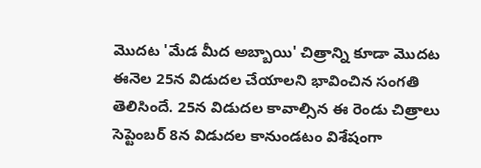మొదట 'మేడ మీద అబ్బాయి' చిత్రాన్ని కూడా మొదట ఈనెల 25న విడుదల చేయాలని భావించిన సంగతి తెలిసిందే. 25న విడుదల కావాల్సిన ఈ రెండు చిత్రాలు సెప్టెంబర్ 8న విడుదల కానుండటం విశేషంగా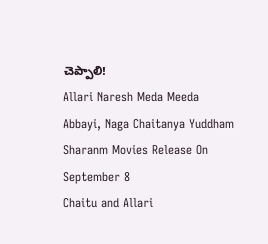చెప్పాలి!
Allari Naresh Meda Meeda Abbayi, Naga Chaitanya Yuddham Sharanm Movies Release On September 8
Chaitu and Allari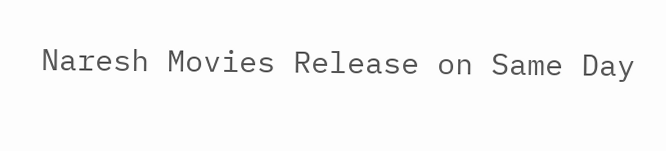Naresh Movies Release on Same Day